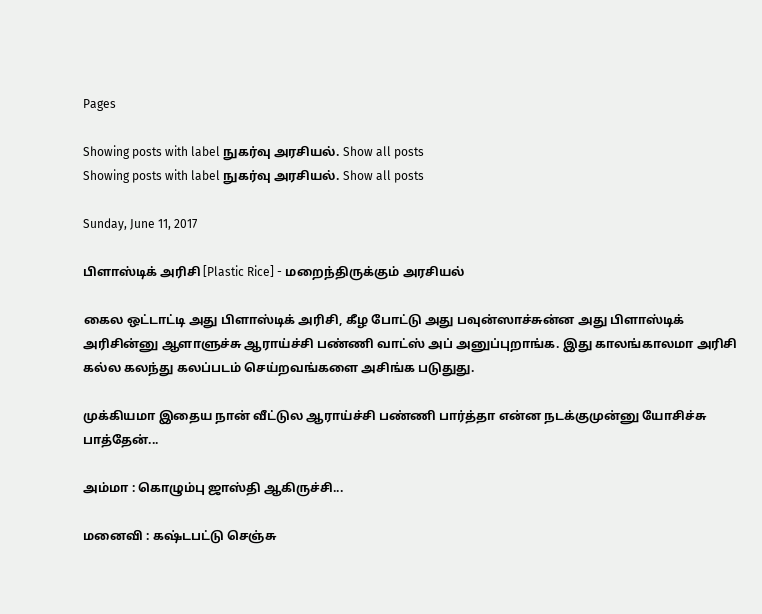Pages

Showing posts with label நுகர்வு அரசியல். Show all posts
Showing posts with label நுகர்வு அரசியல். Show all posts

Sunday, June 11, 2017

பிளாஸ்டிக் அரிசி [Plastic Rice] - மறைந்திருக்கும் அரசியல்

கைல ஒட்டாட்டி அது பிளாஸ்டிக் அரிசி, கீழ போட்டு அது பவுன்ஸாச்சுன்ன அது பிளாஸ்டிக் அரிசின்னு ஆளாளுச்சு ஆராய்ச்சி பண்ணி வாட்ஸ் அப் அனுப்புறாங்க. இது காலங்காலமா அரிசி கல்ல கலந்து கலப்படம் செய்றவங்களை அசிங்க படுதுது.

முக்கியமா இதைய நான் வீட்டுல ஆராய்ச்சி பண்ணி பார்த்தா என்ன நடக்குமுன்னு யோசிச்சு பாத்தேன்...

அம்மா : கொழும்பு ஜாஸ்தி ஆகிருச்சி...

மனைவி : கஷ்டபட்டு செஞ்சு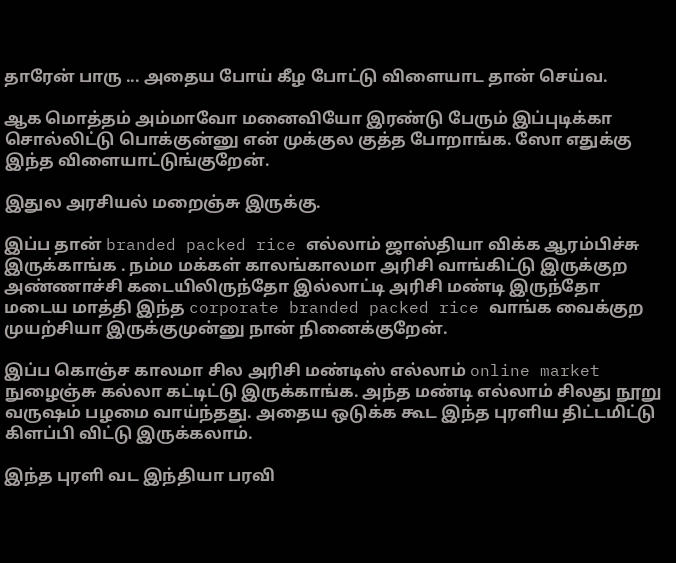தாரேன் பாரு ... அதைய போய் கீழ போட்டு விளையாட தான் செய்வ.

ஆக மொத்தம் அம்மாவோ மனைவியோ இரண்டு பேரும் இப்புடிக்கா சொல்லிட்டு பொக்குன்னு என் முக்குல குத்த போறாங்க. ஸோ எதுக்கு இந்த விளையாட்டுங்குறேன்.

இதுல அரசியல் மறைஞ்சு இருக்கு.

இப்ப தான் branded packed rice எல்லாம் ஜாஸ்தியா விக்க ஆரம்பிச்சு இருக்காங்க . நம்ம மக்கள் காலங்காலமா அரிசி வாங்கிட்டு இருக்குற அண்ணாச்சி கடையிலிருந்தோ இல்லாட்டி அரிசி மண்டி இருந்தோ மடைய மாத்தி இந்த corporate branded packed rice வாங்க வைக்குற முயற்சியா இருக்குமுன்னு நான் நினைக்குறேன்.

இப்ப கொஞ்ச காலமா சில அரிசி மண்டிஸ் எல்லாம் online market நுழைஞ்சு கல்லா கட்டிட்டு இருக்காங்க. அந்த மண்டி எல்லாம் சிலது நூறு வருஷம் பழமை வாய்ந்தது. அதைய ஒடுக்க கூட இந்த புரளிய திட்டமிட்டு கிளப்பி விட்டு இருக்கலாம்.

இந்த புரளி வட இந்தியா பரவி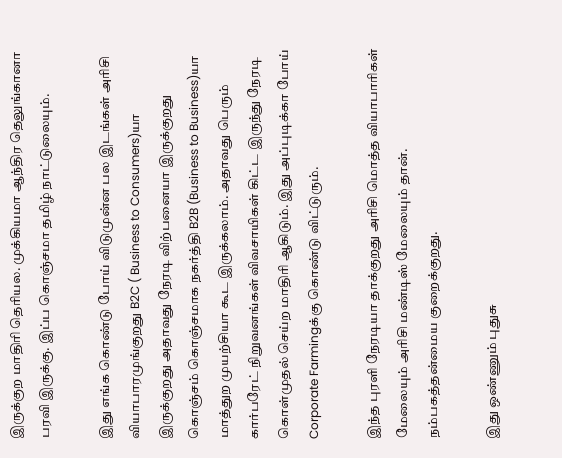இருக்குற மாதிரி தெரியல. முக்கியமா ஆந்திர தெலுங்கானா பரவி இருக்கு. இப்ப கொஞ்சமா தமிழ் நாட்டுலையும்.

இது எங்க கொண்டு போய் விடுமுன்ன பல இடங்கள் அரிசி வியாபாரமுங்குறது B2C ( Business to Consumers)யா இருக்குறது அதாவது நேரடி விற்பனையா இருக்குறது கொஞ்சம் கொஞ்சமாக நகர்த்தி B2B (Business to Business)யா மாத்துற முயற்சியா கூட இருக்கலாம். அதாவது பெரும் கார்பரேட் நிறுவனங்கள் விவசாயிகள் கிட்ட இருந்து நேரடி கொள்முதல் செய்ற மாதிரி ஆகிடும். இது அப்புடிக்கா போய் Corporate Farmingக்கு கொண்டு விட்டுரும்.

இந்த புரளி நேரடியா தாக்குறது அரிசி மொத்த வியாபாரிகள் மேலையும் அரிசி மண்டிஸ் மேலையும் தான். நம்பகத்தன்மைய குறைக்குறது.

இது ஒண்ணும் புதுசு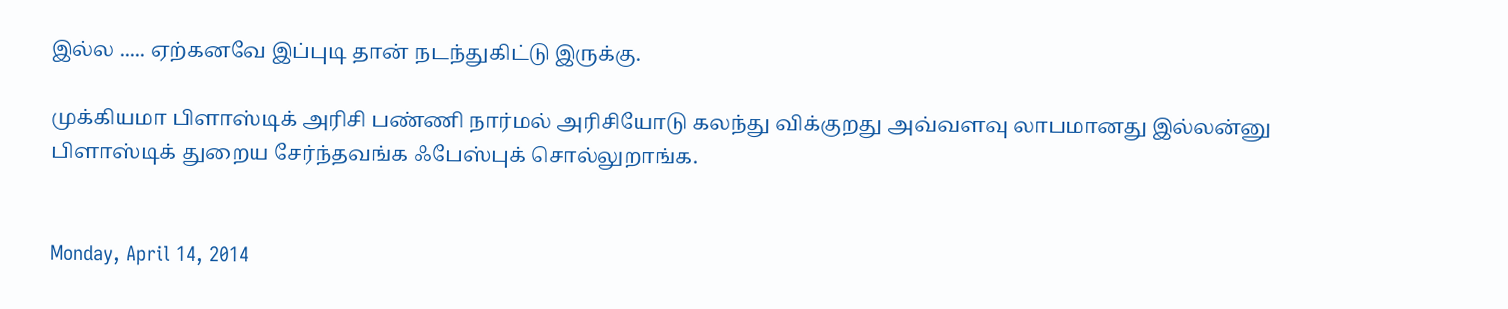இல்ல ..... ஏற்கனவே இப்புடி தான் நடந்துகிட்டு இருக்கு.

முக்கியமா பிளாஸ்டிக் அரிசி பண்ணி நார்மல் அரிசியோடு கலந்து விக்குறது அவ்வளவு லாபமானது இல்லன்னு பிளாஸ்டிக் துறைய சேர்ந்தவங்க ஃபேஸ்புக் சொல்லுறாங்க.


Monday, April 14, 2014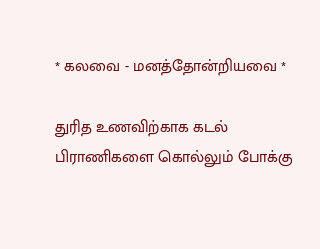* கலவை - மனத்தோன்றியவை *

துரித உணவிற்காக கடல் பிராணிகளை கொல்லும் போக்கு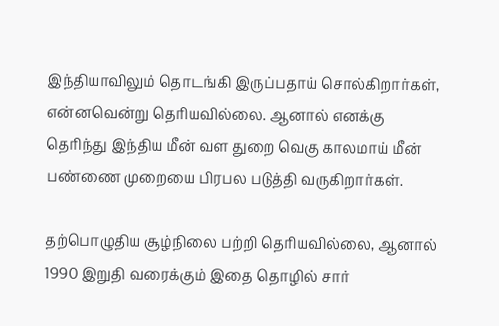இந்தியாவிலும் தொடங்கி இருப்பதாய் சொல்கிறார்கள், என்னவென்று தெரியவில்லை. ஆனால் எனக்கு தெரிந்து இந்திய மீன் வள துறை வெகு காலமாய் மீன் பண்ணை முறையை பிரபல படுத்தி வருகிறார்கள்.

தற்பொழுதிய சூழ்நிலை பற்றி தெரியவில்லை, ஆனால் 1990 இறுதி வரைக்கும் இதை தொழில் சார்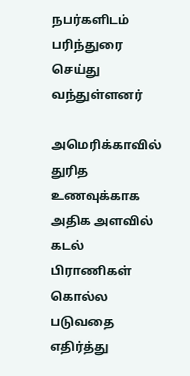நபர்களிடம் பரிந்துரை செய்து வந்துள்ளனர்

அமெரிக்காவில் துரித உணவுக்காக அதிக அளவில் கடல் பிராணிகள் கொல்ல படுவதை எதிர்த்து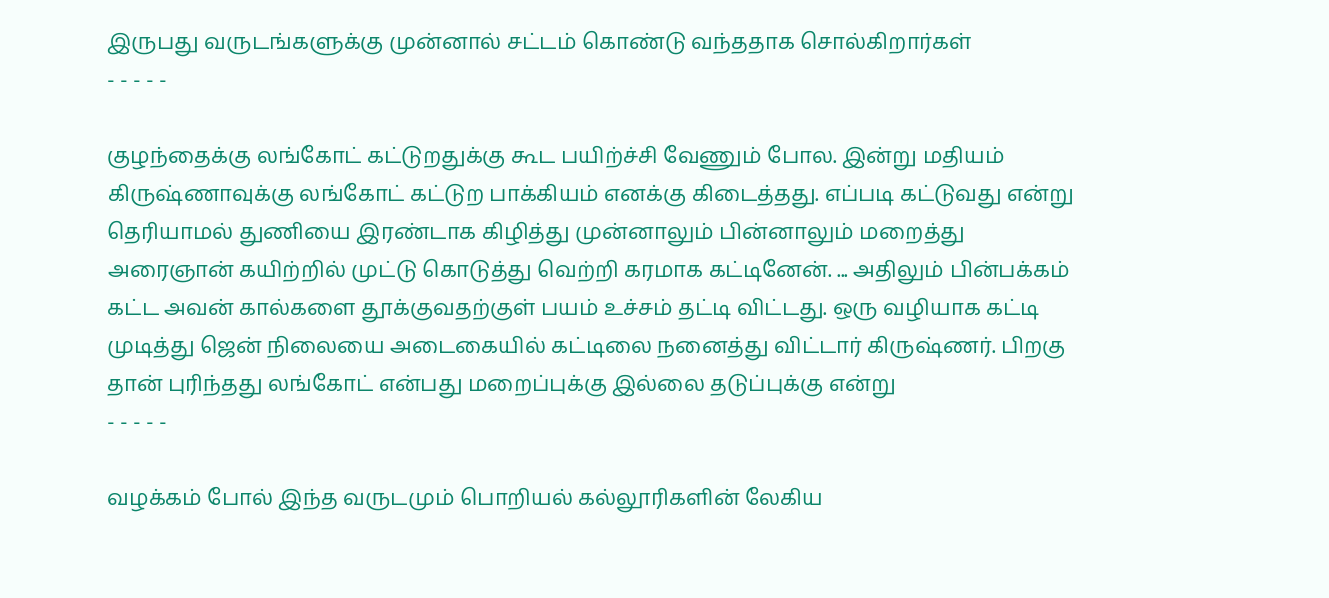இருபது வருடங்களுக்கு முன்னால் சட்டம் கொண்டு வந்ததாக சொல்கிறார்கள்
- - - - -

குழந்தைக்கு லங்கோட் கட்டுறதுக்கு கூட பயிற்ச்சி வேணும் போல. இன்று மதியம் கிருஷ்ணாவுக்கு லங்கோட் கட்டுற பாக்கியம் எனக்கு கிடைத்தது. எப்படி கட்டுவது என்று தெரியாமல் துணியை இரண்டாக கிழித்து முன்னாலும் பின்னாலும் மறைத்து அரைஞான் கயிற்றில் முட்டு கொடுத்து வெற்றி கரமாக கட்டினேன். ... அதிலும் பின்பக்கம் கட்ட அவன் கால்களை தூக்குவதற்குள் பயம் உச்சம் தட்டி விட்டது. ஒரு வழியாக கட்டி முடித்து ஜென் நிலையை அடைகையில் கட்டிலை நனைத்து விட்டார் கிருஷ்ணர். பிறகு தான் புரிந்தது லங்கோட் என்பது மறைப்புக்கு இல்லை தடுப்புக்கு என்று
- - - - -

வழக்கம் போல் இந்த வருடமும் பொறியல் கல்லூரிகளின் லேகிய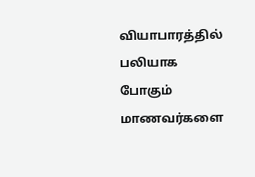வியாபாரத்தில் பலியாக போகும் மாணவர்களை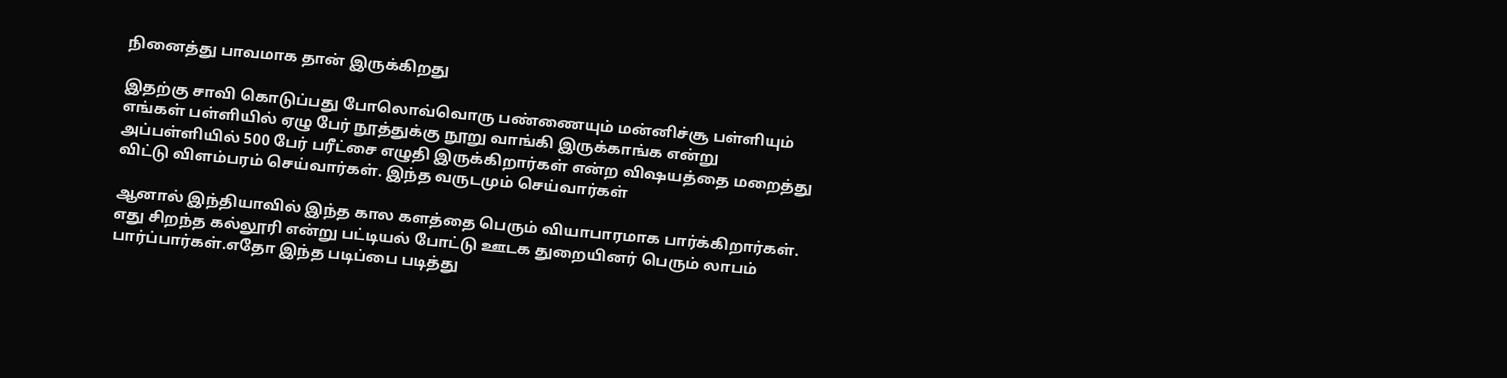நினைத்து பாவமாக தான் இருக்கிறது

இதற்கு சாவி கொடுப்பது போலொவ்வொரு பண்ணையும் மன்னிச்சூ பள்ளியும் எங்கள் பள்ளியில் ஏழு பேர் நூத்துக்கு நூறு வாங்கி இருக்காங்க என்று அப்பள்ளியில் 500 பேர் பரீட்சை எழுதி இருக்கிறார்கள் என்ற விஷயத்தை மறைத்து விட்டு விளம்பரம் செய்வார்கள். இந்த வருடமும் செய்வார்கள்

ஆனால் இந்தியாவில் இந்த கால களத்தை பெரும் வியாபாரமாக பார்க்கிறார்கள். எது சிறந்த கல்லூரி என்று பட்டியல் போட்டு ஊடக துறையினர் பெரும் லாபம் பார்ப்பார்கள்.எதோ இந்த படிப்பை படித்து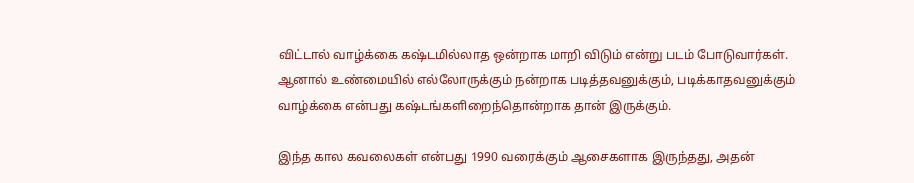விட்டால் வாழ்க்கை கஷ்டமில்லாத ஒன்றாக மாறி விடும் என்று படம் போடுவார்கள். ஆனால் உண்மையில் எல்லோருக்கும் நன்றாக படித்தவனுக்கும், படிக்காதவனுக்கும் வாழ்க்கை என்பது கஷ்டங்களிறைந்தொன்றாக தான் இருக்கும்.

இந்த கால கவலைகள் என்பது 1990 வரைக்கும் ஆசைகளாக இருந்தது, அதன்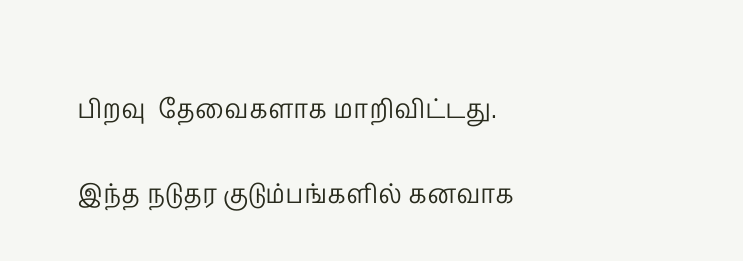பிறவு  தேவைகளாக மாறிவிட்டது.

இந்த நடுதர குடும்பங்களில் கனவாக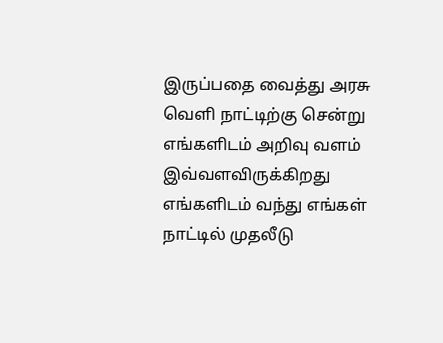இருப்பதை வைத்து அரசு வெளி நாட்டிற்கு சென்று எங்களிடம் அறிவு வளம் இவ்வளவிருக்கிறது எங்களிடம் வந்து எங்கள் நாட்டில் முதலீடு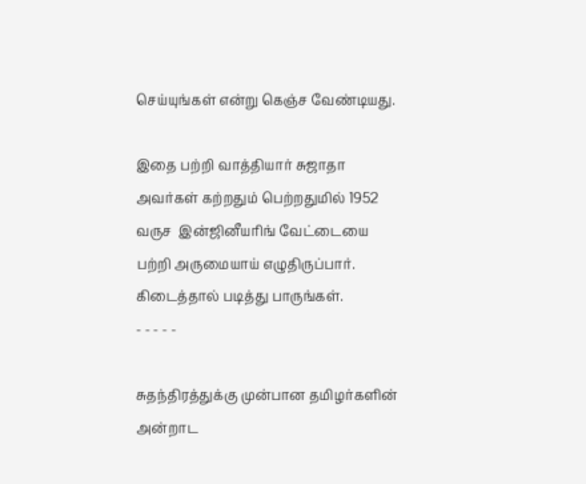செய்யுங்கள் என்று கெஞ்ச வேண்டியது.

இதை பற்றி வாத்தியார் சுஜாதா அவர்கள் கற்றதும் பெற்றதுமில் 1952 வருச  இன்ஜினீயரிங் வேட்டையை பற்றி அருமையாய் எழுதிருப்பார். கிடைத்தால் படித்து பாருங்கள்.
- - - - -

சுதந்திரத்துக்கு முன்பான தமிழர்களின் அன்றாட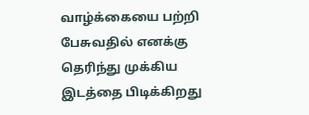வாழ்க்கையை பற்றி பேசுவதில் எனக்கு தெரிந்து முக்கிய இடத்தை பிடிக்கிறது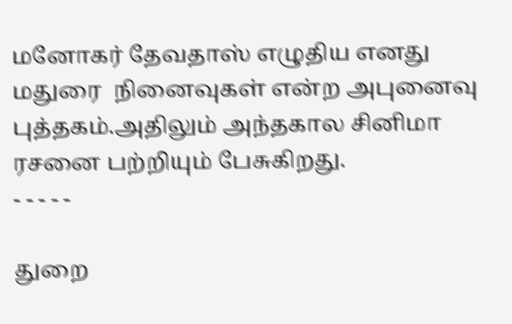மனோகர் தேவதாஸ் எழுதிய எனது மதுரை  நினைவுகள் என்ற அபுனைவு புத்தகம்.அதிலும் அந்தகால சினிமா ரசனை பற்றியும் பேசுகிறது.
- - - - -

துறை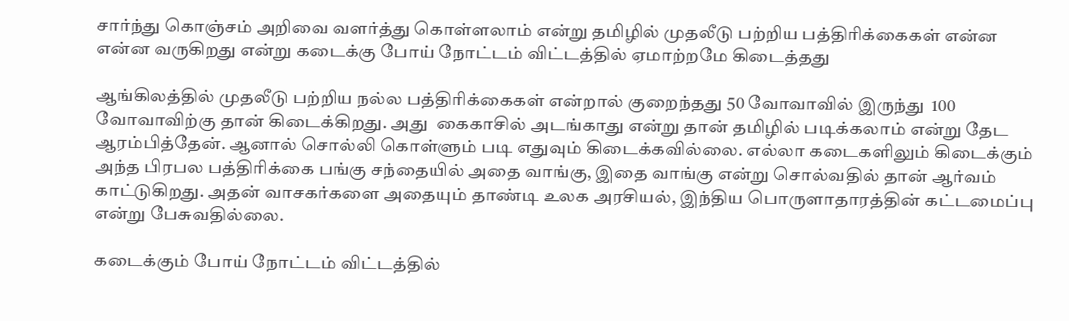சார்ந்து கொஞ்சம் அறிவை வளர்த்து கொள்ளலாம் என்று தமிழில் முதலீடு பற்றிய பத்திரிக்கைகள் என்ன என்ன வருகிறது என்று கடைக்கு போய் நோட்டம் விட்டத்தில் ஏமாற்றமே கிடைத்தது

ஆங்கிலத்தில் முதலீடு பற்றிய நல்ல பத்திரிக்கைகள் என்றால் குறைந்தது 50 வோவாவில் இருந்து  100 வோவாவிற்கு தான் கிடைக்கிறது. அது  கைகாசில் அடங்காது என்று தான் தமிழில் படிக்கலாம் என்று தேட ஆரம்பித்தேன். ஆனால் சொல்லி கொள்ளும் படி எதுவும் கிடைக்கவில்லை. எல்லா கடைகளிலும் கிடைக்கும் அந்த பிரபல பத்திரிக்கை பங்கு சந்தையில் அதை வாங்கு, இதை வாங்கு என்று சொல்வதில் தான் ஆர்வம் காட்டுகிறது. அதன் வாசகர்களை அதையும் தாண்டி உலக அரசியல், இந்திய பொருளாதாரத்தின் கட்டமைப்பு என்று பேசுவதில்லை.

கடைக்கும் போய் நோட்டம் விட்டத்தில்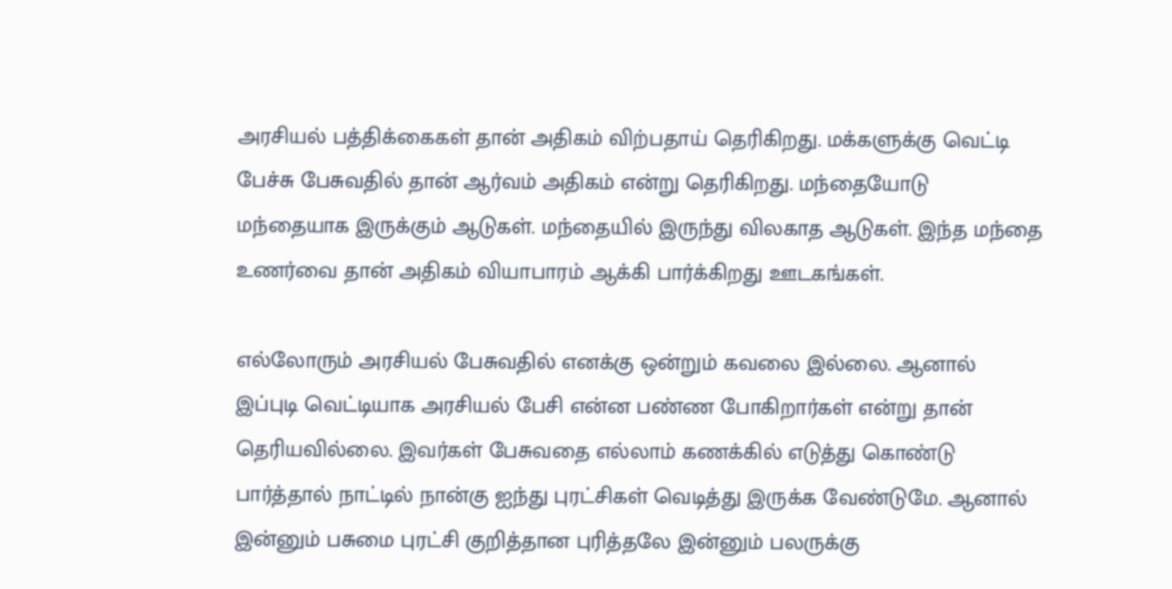அரசியல் பத்திக்கைகள் தான் அதிகம் விற்பதாய் தெரிகிறது. மக்களுக்கு வெட்டி பேச்சு பேசுவதில் தான் ஆர்வம் அதிகம் என்று தெரிகிறது. மந்தையோடு மந்தையாக இருக்கும் ஆடுகள். மந்தையில் இருந்து விலகாத ஆடுகள். இந்த மந்தை உணர்வை தான் அதிகம் வியாபாரம் ஆக்கி பார்க்கிறது ஊடகங்கள்.

எல்லோரும் அரசியல் பேசுவதில் எனக்கு ஒன்றும் கவலை இல்லை. ஆனால் இப்புடி வெட்டியாக அரசியல் பேசி என்ன பண்ண போகிறார்கள் என்று தான் தெரியவில்லை. இவர்கள் பேசுவதை எல்லாம் கணக்கில் எடுத்து கொண்டு பார்த்தால் நாட்டில் நான்கு ஐந்து புரட்சிகள் வெடித்து இருக்க வேண்டுமே. ஆனால் இன்னும் பசுமை புரட்சி குறித்தான புரித்தலே இன்னும் பலருக்கு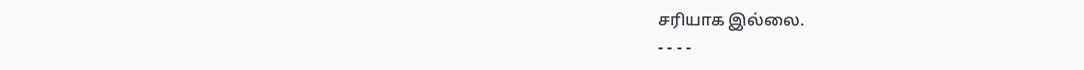சரியாக இல்லை.
- - - -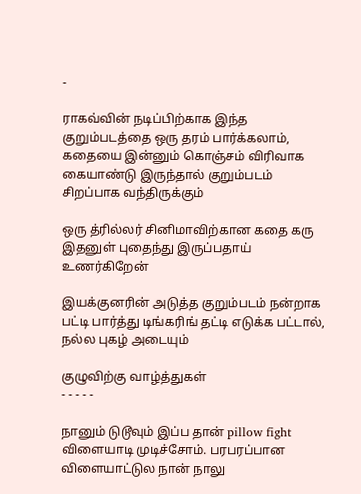-

ராகவ்வின் நடிப்பிற்காக இந்த குறும்படத்தை ஒரு தரம் பார்க்கலாம், கதையை இன்னும் கொஞ்சம் விரிவாக கையாண்டு இருந்தால் குறும்படம் சிறப்பாக வந்திருக்கும்

ஒரு த்ரில்லர் சினிமாவிற்கான கதை கரு இதனுள் புதைந்து இருப்பதாய் உணர்கிறேன்

இயக்குனரின் அடுத்த குறும்படம் நன்றாக பட்டி பார்த்து டிங்கரிங் தட்டி எடுக்க பட்டால், நல்ல புகழ் அடையும்

குழுவிற்கு வாழ்த்துகள்
- - - - -

நானும் டுடூவும் இப்ப தான் pillow fight விளையாடி முடிச்சோம். பரபரப்பான விளையாட்டுல நான் நாலு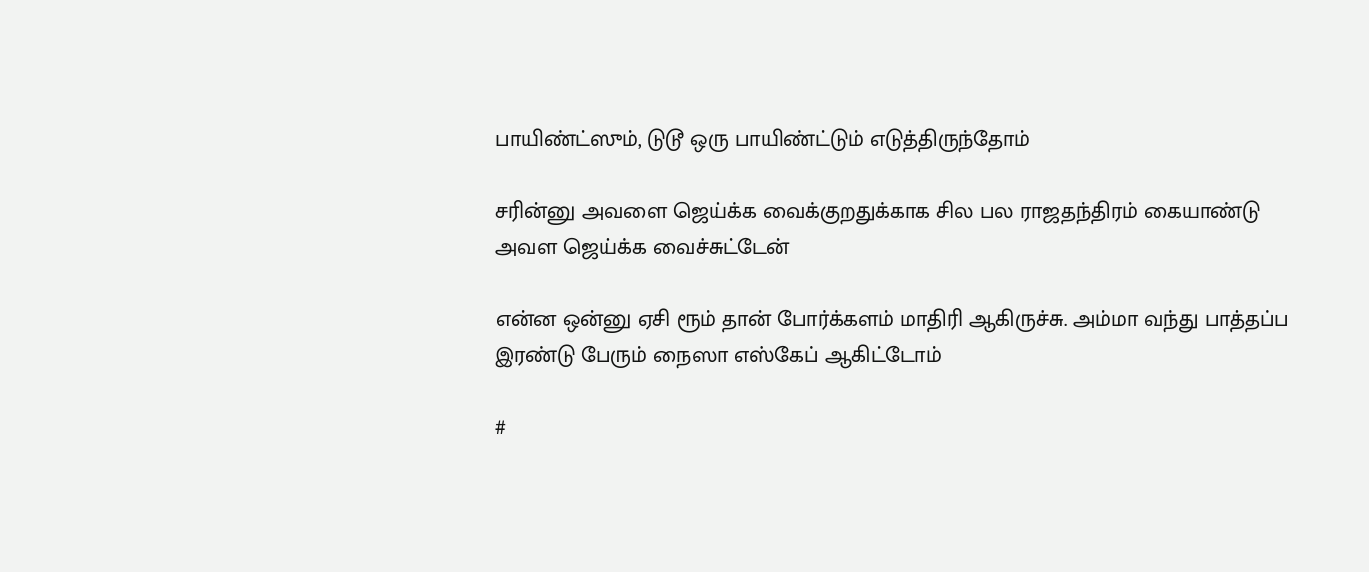பாயிண்ட்ஸும், டுடூ ஒரு பாயிண்ட்டும் எடுத்திருந்தோம்

சரின்னு அவளை ஜெய்க்க வைக்குறதுக்காக சில பல ராஜதந்திரம் கையாண்டு அவள ஜெய்க்க வைச்சுட்டேன்

என்ன ஒன்னு ஏசி ரூம் தான் போர்க்களம் மாதிரி ஆகிருச்சு. அம்மா வந்து பாத்தப்ப இரண்டு பேரும் நைஸா எஸ்கேப் ஆகிட்டோம்

#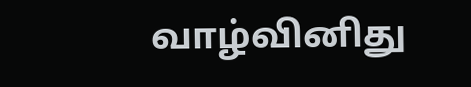வாழ்வினிது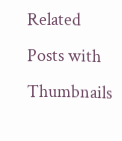Related Posts with Thumbnails